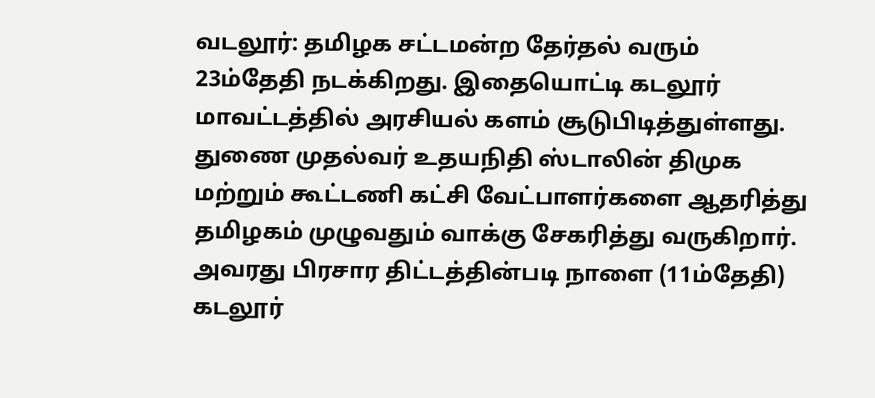வடலூர்: தமிழக சட்டமன்ற தேர்தல் வரும் 23ம்தேதி நடக்கிறது. இதையொட்டி கடலூர் மாவட்டத்தில் அரசியல் களம் சூடுபிடித்துள்ளது. துணை முதல்வர் உதயநிதி ஸ்டாலின் திமுக மற்றும் கூட்டணி கட்சி வேட்பாளர்களை ஆதரித்து தமிழகம் முழுவதும் வாக்கு சேகரித்து வருகிறார். அவரது பிரசார திட்டத்தின்படி நாளை (11ம்தேதி) கடலூர்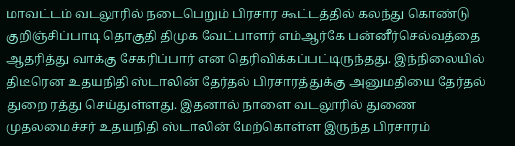மாவட்டம் வடலூரில் நடைபெறும் பிரசார கூட்டத்தில் கலந்து கொண்டு குறிஞ்சிப்பாடி தொகுதி திமுக வேட்பாளர் எம்ஆர்கே பன்னீர்செல்வத்தை ஆதரித்து வாக்கு சேகரிப்பார் என தெரிவிக்கப்பட்டிருந்தது. இந்நிலையில் திடீரென உதயநிதி ஸ்டாலின் தேர்தல் பிரசாரத்துக்கு அனுமதியை தேர்தல் துறை ரத்து செய்துள்ளது. இதனால் நாளை வடலூரில் துணை முதலமைச்சர் உதயநிதி ஸ்டாலின் மேற்கொள்ள இருந்த பிரசாரம்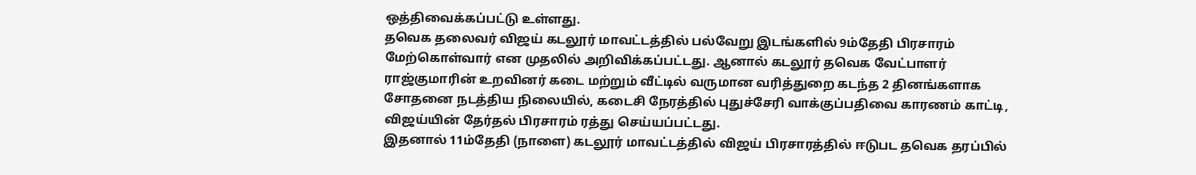ஒத்திவைக்கப்பட்டு உள்ளது.
தவெக தலைவர் விஜய் கடலூர் மாவட்டத்தில் பல்வேறு இடங்களில் 9ம்தேதி பிரசாரம் மேற்கொள்வார் என முதலில் அறிவிக்கப்பட்டது. ஆனால் கடலூர் தவெக வேட்பாளர் ராஜ்குமாரின் உறவினர் கடை மற்றும் வீட்டில் வருமான வரித்துறை கடந்த 2 தினங்களாக சோதனை நடத்திய நிலையில், கடைசி நேரத்தில் புதுச்சேரி வாக்குப்பதிவை காரணம் காட்டி, விஜய்யின் தேர்தல் பிரசாரம் ரத்து செய்யப்பட்டது.
இதனால் 11ம்தேதி (நாளை) கடலூர் மாவட்டத்தில் விஜய் பிரசாரத்தில் ஈடுபட தவெக தரப்பில்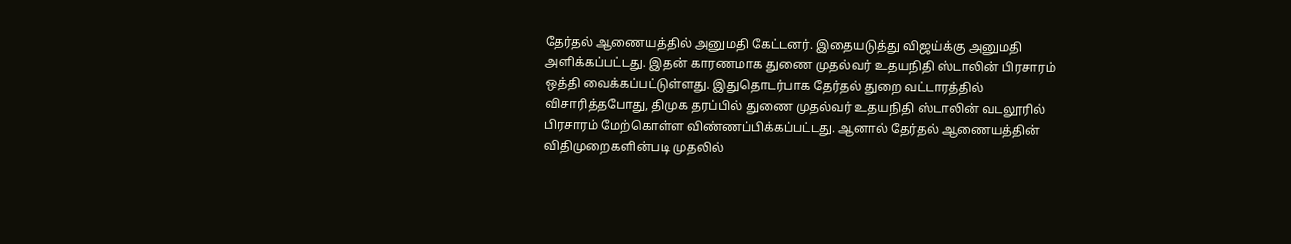தேர்தல் ஆணையத்தில் அனுமதி கேட்டனர். இதையடுத்து விஜய்க்கு அனுமதி அளிக்கப்பட்டது. இதன் காரணமாக துணை முதல்வர் உதயநிதி ஸ்டாலின் பிரசாரம் ஒத்தி வைக்கப்பட்டுள்ளது. இதுதொடர்பாக தேர்தல் துறை வட்டாரத்தில் விசாரித்தபோது, திமுக தரப்பில் துணை முதல்வர் உதயநிதி ஸ்டாலின் வடலூரில் பிரசாரம் மேற்கொள்ள விண்ணப்பிக்கப்பட்டது. ஆனால் தேர்தல் ஆணையத்தின் விதிமுறைகளின்படி முதலில்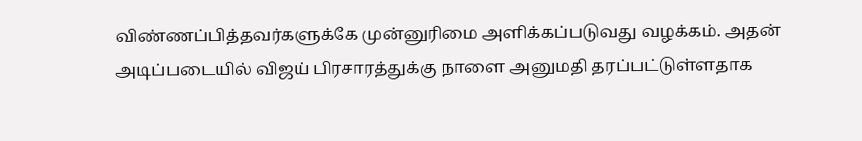விண்ணப்பித்தவர்களுக்கே முன்னுரிமை அளிக்கப்படுவது வழக்கம். அதன் அடிப்படையில் விஜய் பிரசாரத்துக்கு நாளை அனுமதி தரப்பட்டுள்ளதாக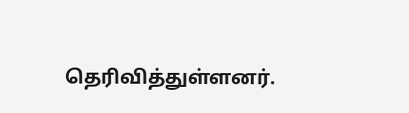தெரிவித்துள்ளனர்.